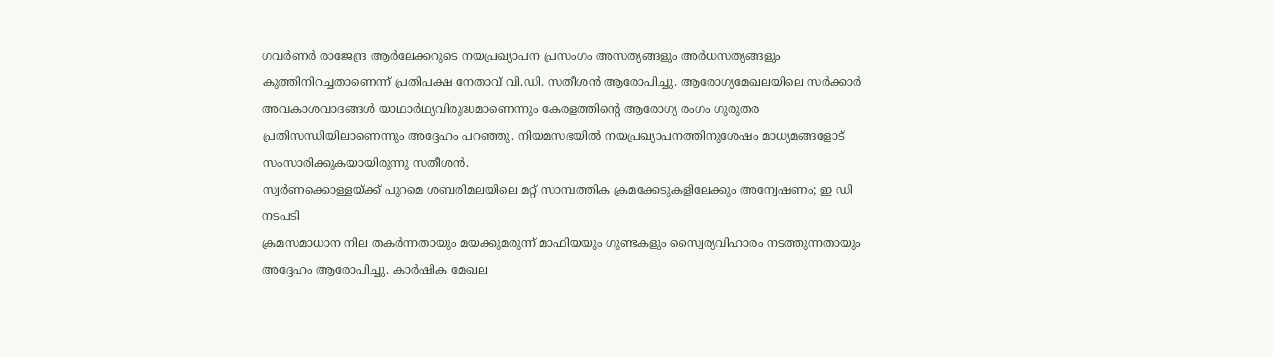ഗവർണർ രാജേന്ദ്ര ആർലേക്കറുടെ നയപ്രഖ്യാപന പ്രസംഗം അസത്യങ്ങളും അർധസത്യങ്ങളും കുത്തിനിറച്ചതാണെന്ന് പ്രതിപക്ഷ നേതാവ് വി.ഡി. സതീശൻ ആരോപിച്ചു. ആരോഗ്യമേഖലയിലെ സർക്കാർ അവകാശവാദങ്ങൾ യാഥാർഥ്യവിരുദ്ധമാണെന്നും കേരളത്തിന്റെ ആരോഗ്യ രംഗം ഗുരുതര പ്രതിസന്ധിയിലാണെന്നും അദ്ദേഹം പറഞ്ഞു. നിയമസഭയിൽ നയപ്രഖ്യാപനത്തിനുശേഷം മാധ്യമങ്ങളോട് സംസാരിക്കുകയായിരുന്നു സതീശൻ.
സ്വർണക്കൊള്ളയ്ക്ക് പുറമെ ശബരിമലയിലെ മറ്റ് സാമ്പത്തിക ക്രമക്കേടുകളിലേക്കും അന്വേഷണം; ഇ ഡി നടപടി
ക്രമസമാധാന നില തകർന്നതായും മയക്കുമരുന്ന് മാഫിയയും ഗുണ്ടകളും സ്വൈര്യവിഹാരം നടത്തുന്നതായും അദ്ദേഹം ആരോപിച്ചു. കാർഷിക മേഖല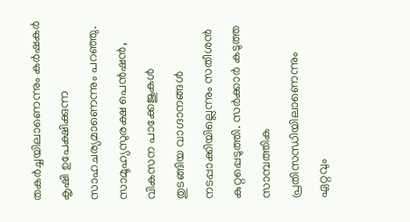തകർച്ചയിലാണെന്നും കർഷകർ കൃഷി ഉപേക്ഷിക്കുന്ന സാഹചര്യമാണെന്നും പറഞ്ഞു. സാമൂഹ്യസുരക്ഷ പെൻഷൻ, വികസന പാക്കേജുകൾ തുടങ്ങിയ വാഗ്ദാനങ്ങൾ നടപ്പാക്കിയില്ലെന്നും സതീശൻ കുറ്റപ്പെടുത്തി. സർക്കാർ കടുത്ത സാമ്പത്തിക പ്രതിസന്ധിയിലാണെന്നും ഏറ്റവും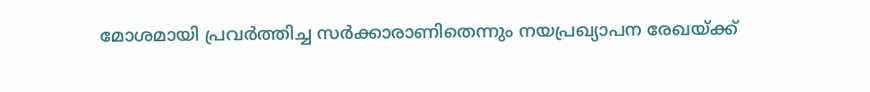മോശമായി പ്രവർത്തിച്ച സർക്കാരാണിതെന്നും നയപ്രഖ്യാപന രേഖയ്ക്ക്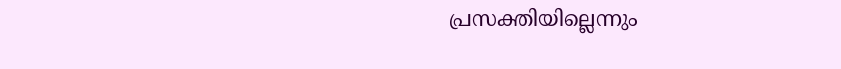പ്രസക്തിയില്ലെന്നും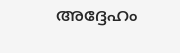അദ്ദേഹം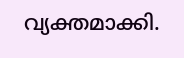വ്യക്തമാക്കി.